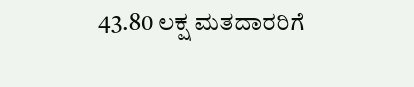43.80 ಲಕ್ಷ ಮತದಾರರಿಗೆ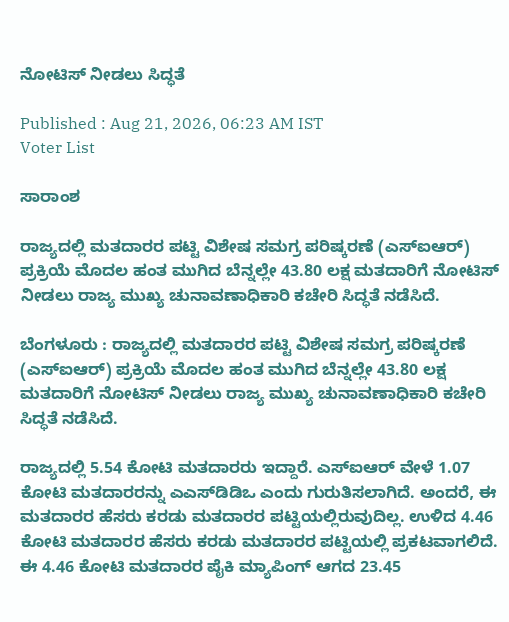ನೋಟಿಸ್‌ ನೀಡಲು ಸಿದ್ಧತೆ

Published : Aug 21, 2026, 06:23 AM IST
Voter List

ಸಾರಾಂಶ

ರಾಜ್ಯದಲ್ಲಿ ಮತದಾರರ ಪಟ್ಟಿ ವಿಶೇಷ ಸಮಗ್ರ ಪರಿಷ್ಕರಣೆ (ಎಸ್‌ಐಆರ್‌) ಪ್ರಕ್ರಿಯೆ ಮೊದಲ ಹಂತ ಮುಗಿದ ಬೆನ್ನಲ್ಲೇ 43.80 ಲಕ್ಷ ಮತದಾರಿಗೆ ನೋಟಿಸ್‌ ನೀಡಲು ರಾಜ್ಯ ಮುಖ್ಯ ಚುನಾವಣಾಧಿಕಾರಿ ಕಚೇರಿ ಸಿದ್ಧತೆ ನಡೆಸಿದೆ.

ಬೆಂಗಳೂರು : ರಾಜ್ಯದಲ್ಲಿ ಮತದಾರರ ಪಟ್ಟಿ ವಿಶೇಷ ಸಮಗ್ರ ಪರಿಷ್ಕರಣೆ (ಎಸ್‌ಐಆರ್‌) ಪ್ರಕ್ರಿಯೆ ಮೊದಲ ಹಂತ ಮುಗಿದ ಬೆನ್ನಲ್ಲೇ 43.80 ಲಕ್ಷ ಮತದಾರಿಗೆ ನೋಟಿಸ್‌ ನೀಡಲು ರಾಜ್ಯ ಮುಖ್ಯ ಚುನಾವಣಾಧಿಕಾರಿ ಕಚೇರಿ ಸಿದ್ಧತೆ ನಡೆಸಿದೆ.

ರಾಜ್ಯದಲ್ಲಿ 5.54 ಕೋಟಿ ಮತದಾರರು ಇದ್ದಾರೆ. ಎಸ್‌ಐಆರ್‌ ವೇಳೆ 1.07 ಕೋಟಿ ಮತದಾರರನ್ನು ಎಎಸ್‌ಡಿಡಿಒ ಎಂದು ಗುರುತಿಸಲಾಗಿದೆ. ಅಂದರೆ, ಈ ಮತದಾರರ ಹೆಸರು ಕರಡು ಮತದಾರರ ಪಟ್ಟಿಯಲ್ಲಿರುವುದಿಲ್ಲ. ಉಳಿದ 4.46 ಕೋಟಿ ಮತದಾರರ ಹೆಸರು ಕರಡು ಮತದಾರರ ಪಟ್ಟಿಯಲ್ಲಿ ಪ್ರಕಟವಾಗಲಿದೆ. ಈ 4.46 ಕೋಟಿ ಮತದಾರರ ಪೈಕಿ ಮ್ಯಾಪಿಂಗ್‌ ಆಗದ 23.45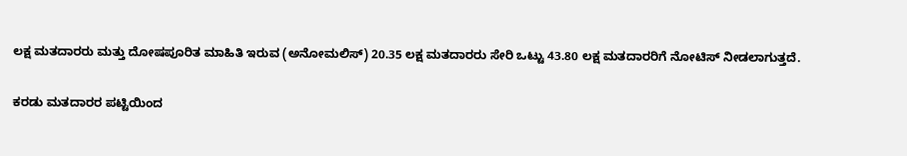ಲಕ್ಷ ಮತದಾರರು ಮತ್ತು ದೋಷಪೂರಿತ ಮಾಹಿತಿ ಇರುವ (ಅನೋಮಲಿಸ್‌) 20.35 ಲಕ್ಷ ಮತದಾರರು ಸೇರಿ ಒಟ್ಟು 43.80 ಲಕ್ಷ ಮತದಾರರಿಗೆ ನೋಟಿಸ್‌ ನೀಡಲಾಗುತ್ತದೆ.

ಕರಡು ಮತದಾರರ ಪಟ್ಟಿಯಿಂದ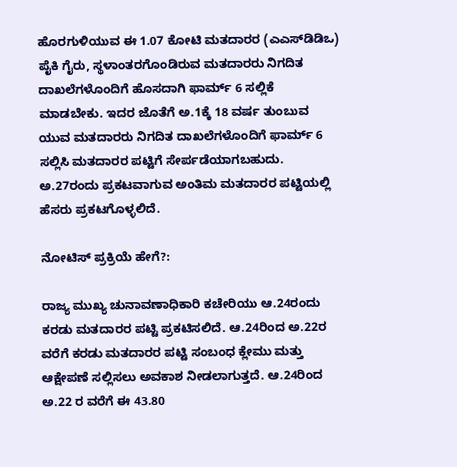ಹೊರಗುಳಿಯುವ ಈ 1.07 ಕೋಟಿ ಮತದಾರರ (ಎಎಸ್‌ಡಿಡಿಒ) ಪೈಕಿ ಗೈರು, ಸ್ಥಳಾಂತರಗೊಂಡಿರುವ ಮತದಾರರು ನಿಗದಿತ ದಾಖಲೆಗಳೊಂದಿಗೆ ಹೊಸದಾಗಿ ಫಾರ್ಮ್‌ 6 ಸಲ್ಲಿಕೆ ಮಾಡಬೇಕು. ಇದರ ಜೊತೆಗೆ ಅ.1ಕ್ಕೆ 18 ವರ್ಷ ತುಂಬುವ ಯುವ ಮತದಾರರು ನಿಗದಿತ ದಾಖಲೆಗಳೊಂದಿಗೆ ಫಾರ್ಮ್‌ 6 ಸಲ್ಲಿಸಿ ಮತದಾರರ ಪಟ್ಟಿಗೆ ಸೇರ್ಪಡೆಯಾಗಬಹುದು. ಅ.27ರಂದು ಪ್ರಕಟವಾಗುವ ಅಂತಿಮ ಮತದಾರರ ಪಟ್ಟಿಯಲ್ಲಿ ಹೆಸರು ಪ್ರಕಟಗೊಳ್ಳಲಿದೆ.

ನೋಟಿಸ್ ಪ್ರಕ್ರಿಯೆ ಹೇಗೆ?:

ರಾಜ್ಯ ಮುಖ್ಯ ಚುನಾವಣಾಧಿಕಾರಿ ಕಚೇರಿಯು ಆ.24ರಂದು ಕರಡು ಮತದಾರರ ಪಟ್ಟಿ ಪ್ರಕಟಿಸಲಿದೆ. ಆ.24ರಿಂದ ಅ.22ರ ವರೆಗೆ ಕರಡು ಮತದಾರರ ಪಟ್ಟಿ ಸಂಬಂಧ ಕ್ಲೇಮು ಮತ್ತು ಆಕ್ಷೇಪಣೆ ಸಲ್ಲಿಸಲು ಅವಕಾಶ ನೀಡಲಾಗುತ್ತದೆ. ಆ.24ರಿಂದ ಅ.22 ರ ವರೆಗೆ ಈ 43.80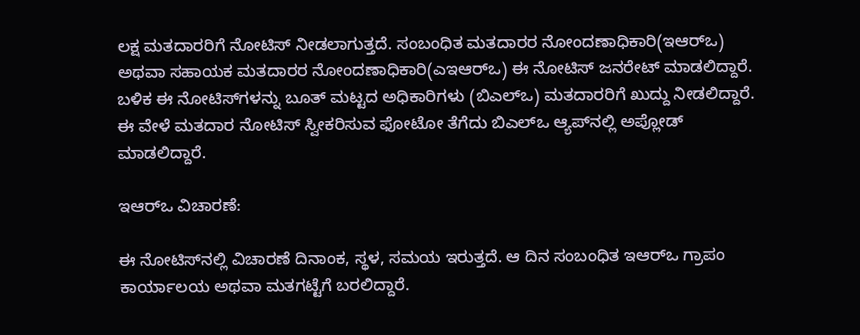ಲಕ್ಷ ಮತದಾರರಿಗೆ ನೋಟಿಸ್‌ ನೀಡಲಾಗುತ್ತದೆ. ಸಂಬಂಧಿತ ಮತದಾರರ ನೋಂದಣಾಧಿಕಾರಿ(ಇಆರ್‌ಒ) ಅಥವಾ ಸಹಾಯಕ ಮತದಾರರ ನೋಂದಣಾಧಿಕಾರಿ(ಎಇಆರ್‌ಒ) ಈ ನೋಟಿಸ್‌ ಜನರೇಟ್‌ ಮಾಡಲಿದ್ದಾರೆ. ಬಳಿಕ ಈ ನೋಟಿಸ್‌ಗಳನ್ನು ಬೂತ್‌ ಮಟ್ಟದ ಅಧಿಕಾರಿಗಳು (ಬಿಎಲ್‌ಒ) ಮತದಾರರಿಗೆ ಖುದ್ದು ನೀಡಲಿದ್ದಾರೆ. ಈ ವೇಳೆ ಮತದಾರ ನೋಟಿಸ್‌ ಸ್ವೀಕರಿಸುವ ಫೋಟೋ ತೆಗೆದು ಬಿಎಲ್‌ಒ ಆ್ಯಪ್‌ನಲ್ಲಿ ಅಪ್ಲೋಡ್‌ ಮಾಡಲಿದ್ದಾರೆ.

ಇಆರ್‌ಒ ವಿಚಾರಣೆ:

ಈ ನೋಟಿಸ್‌ನಲ್ಲಿ ವಿಚಾರಣೆ ದಿನಾಂಕ, ಸ್ಥಳ, ಸಮಯ ಇರುತ್ತದೆ. ಆ ದಿನ ಸಂಬಂಧಿತ ಇಆರ್‌ಒ ಗ್ರಾಪಂ ಕಾರ್ಯಾಲಯ ಅಥವಾ ಮತಗಟ್ಟೆಗೆ ಬರಲಿದ್ದಾರೆ.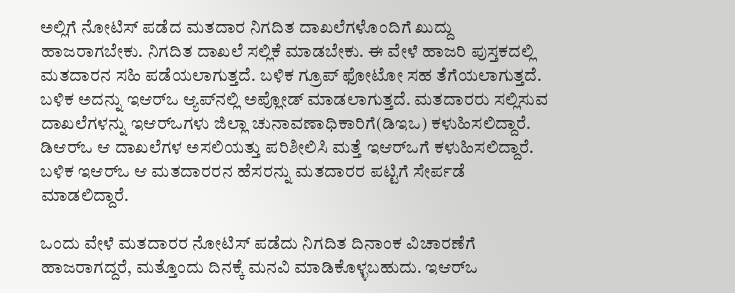ಅಲ್ಲಿಗೆ ನೋಟಿಸ್‌ ಪಡೆದ ಮತದಾರ ನಿಗದಿತ ದಾಖಲೆಗಳೊಂದಿಗೆ ಖುದ್ದು ಹಾಜರಾಗಬೇಕು. ನಿಗದಿತ ದಾಖಲೆ ಸಲ್ಲಿಕೆ ಮಾಡಬೇಕು. ಈ ವೇಳೆ ಹಾಜರಿ ಪುಸ್ತಕದಲ್ಲಿ ಮತದಾರನ ಸಹಿ ಪಡೆಯಲಾಗುತ್ತದೆ. ಬಳಿಕ ಗ್ರೂಪ್‌ ಫೋಟೋ ಸಹ ತೆಗೆಯಲಾಗುತ್ತದೆ. ಬಳಿಕ ಅದನ್ನು ಇಆರ್‌ಒ ಆ್ಯಪ್‌ನಲ್ಲಿ ಅಪ್ಲೋಡ್‌ ಮಾಡಲಾಗುತ್ತದೆ. ಮತದಾರರು ಸಲ್ಲಿಸುವ ದಾಖಲೆಗಳನ್ನು ಇಆರ್‌ಒಗಳು ಜಿಲ್ಲಾ ಚುನಾವಣಾಧಿಕಾರಿಗೆ(ಡಿಇಒ) ಕಳುಹಿಸಲಿದ್ದಾರೆ. ಡಿಆರ್‌ಒ ಆ ದಾಖಲೆಗಳ ಅಸಲಿಯತ್ತು ಪರಿಶೀಲಿಸಿ ಮತ್ತೆ ಇಆರ್‌ಒಗೆ ಕಳುಹಿಸಲಿದ್ದಾರೆ. ಬಳಿಕ ಇಆರ್‌ಒ ಆ ಮತದಾರರನ ಹೆಸರನ್ನು ಮತದಾರರ ಪಟ್ಟಿಗೆ ಸೇರ್ಪಡೆ ಮಾಡಲಿದ್ದಾರೆ.

ಒಂದು ವೇಳೆ ಮತದಾರರ ನೋಟಿಸ್‌ ಪಡೆದು ನಿಗದಿತ ದಿನಾಂಕ ವಿಚಾರಣೆಗೆ ಹಾಜರಾಗದ್ದರೆ, ಮತ್ತೊಂದು ದಿನಕ್ಕೆ ಮನವಿ ಮಾಡಿಕೊಳ್ಳಬಹುದು. ಇಆರ್‌ಒ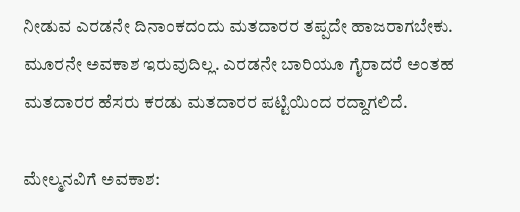ನೀಡುವ ಎರಡನೇ ದಿನಾಂಕದಂದು ಮತದಾರರ ತಪ್ಪದೇ ಹಾಜರಾಗಬೇಕು. ಮೂರನೇ ಅವಕಾಶ ಇರುವುದಿಲ್ಲ. ಎರಡನೇ ಬಾರಿಯೂ ಗೈರಾದರೆ ಅಂತಹ ಮತದಾರರ ಹೆಸರು ಕರಡು ಮತದಾರರ ಪಟ್ಟಿಯಿಂದ ರದ್ದಾಗಲಿದೆ.

ಮೇಲ್ಮನವಿಗೆ ಅವಕಾಶ: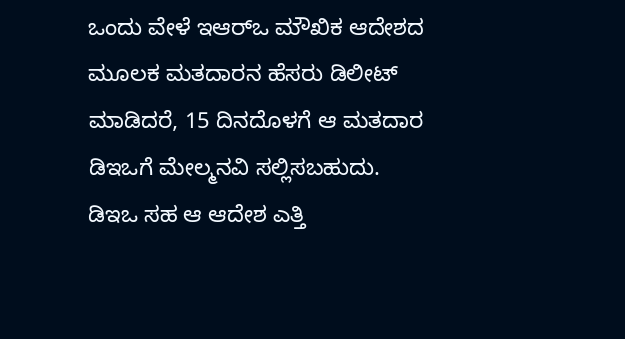ಒಂದು ವೇಳೆ ಇಆರ್‌ಒ ಮೌಖಿಕ ಆದೇಶದ ಮೂಲಕ ಮತದಾರನ ಹೆಸರು ಡಿಲೀಟ್‌ ಮಾಡಿದರೆ, 15 ದಿನದೊಳಗೆ ಆ ಮತದಾರ ಡಿಇಒಗೆ ಮೇಲ್ಮನವಿ ಸಲ್ಲಿಸಬಹುದು. ಡಿಇಒ ಸಹ ಆ ಆದೇಶ ಎತ್ತಿ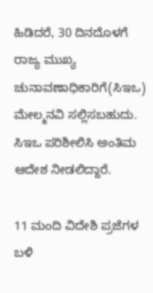ಹಿಡಿದರೆ, 30 ದಿನದೊಳಗೆ ರಾಜ್ಯ ಮುಖ್ಯ ಚುನಾವಣಾಧಿಕಾರಿಗೆ(ಸಿಇಒ) ಮೇಲ್ಮನವಿ ಸಲ್ಲಿಸಬಹುದು. ಸಿಇಒ ಪರಿಶೀಲಿಸಿ ಅಂತಿಮ ಆದೇಶ ನೀಡಲಿದ್ದಾರೆ.

11 ಮಂದಿ ವಿದೇಶಿ ಪ್ರಜೆಗಳ ಬಳಿ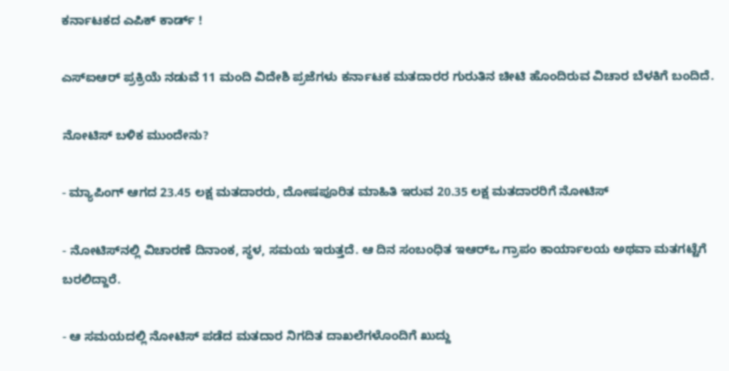ಕರ್ನಾಟಕದ ಎಪಿಕ್‌ ಕಾರ್ಡ್‌ !

ಎಸ್‌ಐಆರ್‌ ಪ್ರಕ್ರಿಯೆ ನಡುವೆ 11 ಮಂದಿ ವಿದೇಶಿ ಪ್ರಜೆಗಳು ಕರ್ನಾಟಕ ಮತದಾರರ ಗುರುತಿನ ಚೀಟಿ ಹೊಂದಿರುವ ವಿಚಾರ ಬೆಳಕಿಗೆ ಬಂದಿದೆ.

ನೋಟಿಸ್‌ ಬಳಿಕ ಮುಂದೇನು?

- ಮ್ಯಾಪಿಂಗ್‌ ಆಗದ 23.45 ಲಕ್ಷ ಮತದಾರರು, ದೋಷಪೂರಿತ ಮಾಹಿತಿ ಇರುವ 20.35 ಲಕ್ಷ ಮತದಾರರಿಗೆ ನೋಟಿಸ್‌

- ನೋಟಿಸ್‌ನಲ್ಲಿ ವಿಚಾರಣೆ ದಿನಾಂಕ, ಸ್ಥಳ, ಸಮಯ ಇರುತ್ತದೆ. ಆ ದಿನ ಸಂಬಂಧಿತ ಇಆರ್‌ಒ ಗ್ರಾಪಂ ಕಾರ್ಯಾಲಯ ಅಥವಾ ಮತಗಟ್ಟೆಗೆ ಬರಲಿದ್ದಾರೆ.

- ಆ ಸಮಯದಲ್ಲಿ ನೋಟಿಸ್‌ ಪಡೆದ ಮತದಾರ ನಿಗದಿತ ದಾಖಲೆಗಳೊಂದಿಗೆ ಖುದ್ದು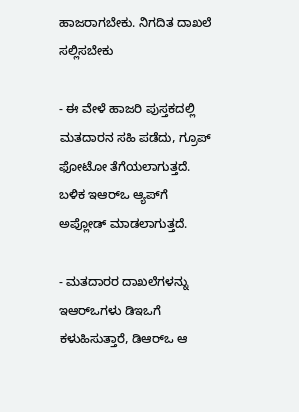ಹಾಜರಾಗಬೇಕು. ನಿಗದಿತ ದಾಖಲೆ ಸಲ್ಲಿಸಬೇಕು

- ಈ ವೇಳೆ ಹಾಜರಿ ಪುಸ್ತಕದಲ್ಲಿ ಮತದಾರನ ಸಹಿ ಪಡೆದು, ಗ್ರೂಪ್‌ ಫೋಟೋ ತೆಗೆಯಲಾಗುತ್ತದೆ. ಬಳಿಕ ಇಆರ್‌ಒ ಆ್ಯಪ್‌ಗೆ ಅಪ್ಲೋಡ್‌ ಮಾಡಲಾಗುತ್ತದೆ.

- ಮತದಾರರ ದಾಖಲೆಗಳನ್ನು ಇಆರ್‌ಒಗಳು ಡಿಇಒಗೆ ಕಳುಹಿಸುತ್ತಾರೆ, ಡಿಆರ್‌ಒ ಆ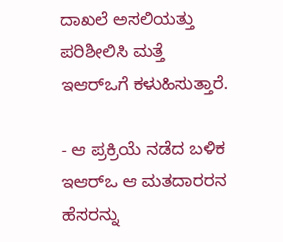ದಾಖಲೆ ಅಸಲಿಯತ್ತು ಪರಿಶೀಲಿಸಿ ಮತ್ತೆ ಇಆರ್‌ಒಗೆ ಕಳುಹಿಸುತ್ತಾರೆ.

- ಆ ಪ್ರಕ್ರಿಯೆ ನಡೆದ ಬಳಿಕ ಇಆರ್‌ಒ ಆ ಮತದಾರರನ ಹೆಸರನ್ನು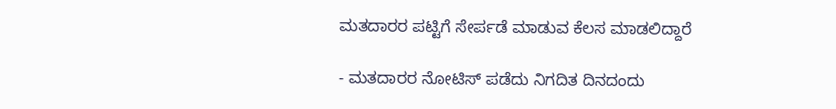ಮತದಾರರ ಪಟ್ಟಿಗೆ ಸೇರ್ಪಡೆ ಮಾಡುವ ಕೆಲಸ ಮಾಡಲಿದ್ದಾರೆ

- ಮತದಾರರ ನೋಟಿಸ್‌ ಪಡೆದು ನಿಗದಿತ ದಿನದಂದು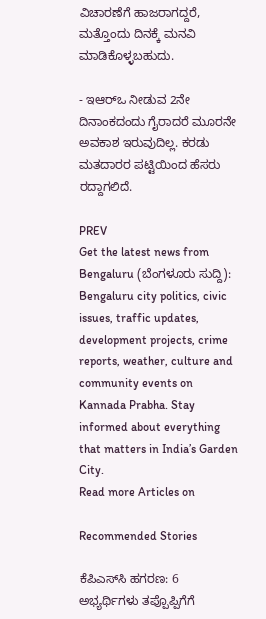ವಿಚಾರಣೆಗೆ ಹಾಜರಾಗದ್ದರೆ, ಮತ್ತೊಂದು ದಿನಕ್ಕೆ ಮನವಿ ಮಾಡಿಕೊಳ್ಳಬಹುದು.

- ಇಆರ್‌ಒ ನೀಡುವ 2ನೇ ದಿನಾಂಕದಂದು ಗೈರಾದರೆ ಮೂರನೇ ಅವಕಾಶ ಇರುವುದಿಲ್ಲ. ಕರಡು ಮತದಾರರ ಪಟ್ಟಿಯಿಂದ ಹೆಸರು ರದ್ದಾಗಲಿದೆ.

PREV
Get the latest news from Bengaluru (ಬೆಂಗಳೂರು ಸುದ್ದಿ): Bengaluru city politics, civic issues, traffic updates, development projects, crime reports, weather, culture and community events on Kannada Prabha. Stay informed about everything that matters in India’s Garden City.
Read more Articles on

Recommended Stories

ಕೆಪಿಎಸ್‌ಸಿ ಹಗರಣ: 6 ಅಭ್ಯರ್ಥಿಗಳು ತಪ್ಪೊಪ್ಪಿಗೆಗೆ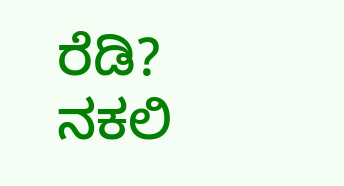ರೆಡಿ?
ನಕಲಿ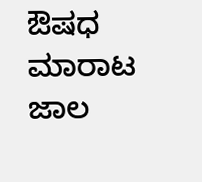ಔಷಧ ಮಾರಾಟ ಜಾಲ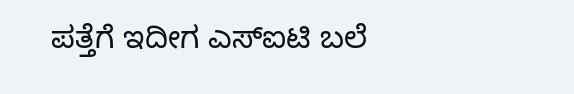ಪತ್ತೆಗೆ ಇದೀಗ ಎಸ್ಐಟಿ ಬಲೆ